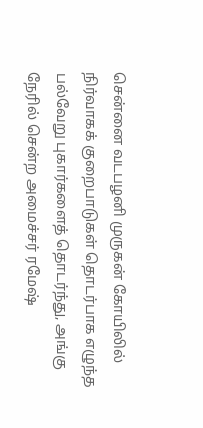சென்னை வடபழனி முருகன் கோயிலில் நிர்வாகக் குறைபாடுகள் தொடர்பாக எழுந்த பல்வேறு புகார்களைத் தொடர்ந்து, அங்கு நேரில் சென்ற அமைச்சர் ரமேஷ்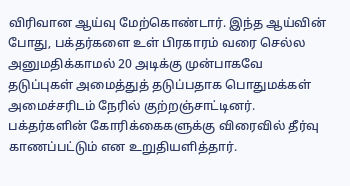விரிவான ஆய்வு மேற்கொண்டார். இந்த ஆய்வின் போது, பக்தர்களை உள் பிரகாரம் வரை செல்ல அனுமதிக்காமல் 20 அடிக்கு முன்பாகவே தடுப்புகள் அமைத்துத் தடுப்பதாக பொதுமக்கள் அமைச்சரிடம் நேரில் குற்றஞ்சாட்டினர். பக்தர்களின் கோரிக்கைகளுக்கு விரைவில் தீர்வு காணப்பட்டும் என உறுதியளித்தார்.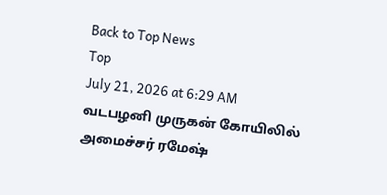Back to Top News
Top
July 21, 2026 at 6:29 AM
வடபழனி முருகன் கோயிலில் அமைச்சர் ரமேஷ்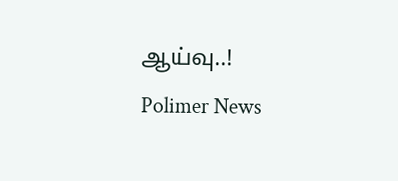ஆய்வு..!
Polimer News